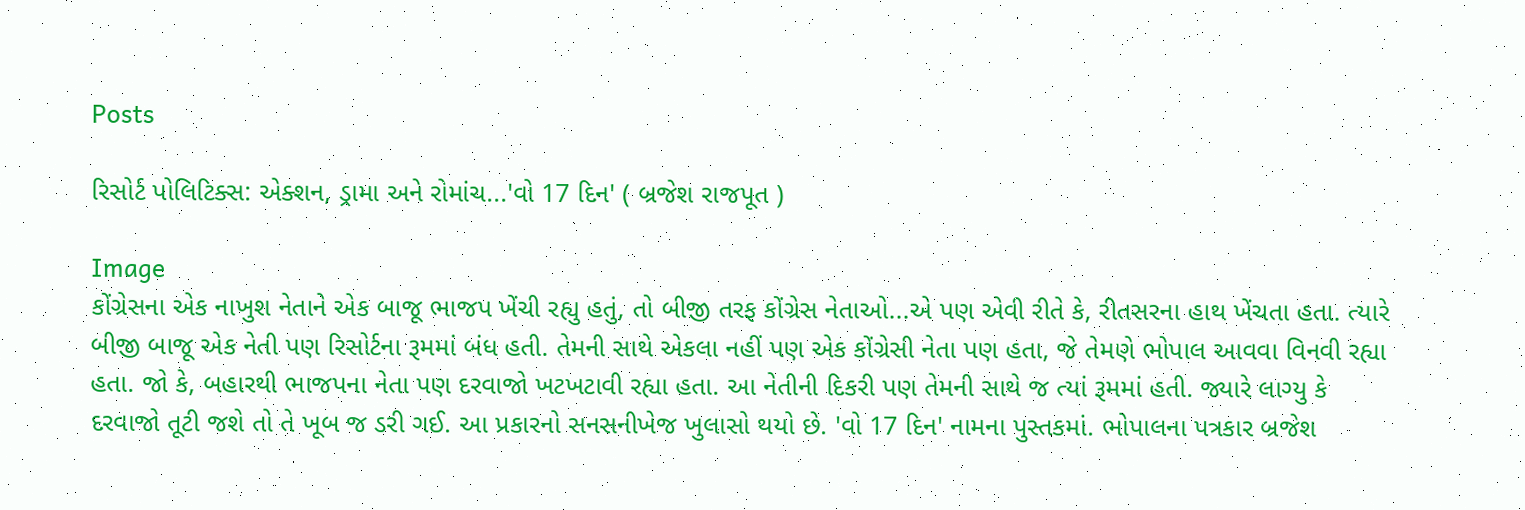Posts

રિસોર્ટ પોલિટિક્સ: એક્શન, ડ્રામા અને રોમાંચ...'વો 17 દિન' ( બ્રજેશ રાજપૂત )

Image
કોંગ્રેસના એક નાખુશ નેતાને એક બાજૂ ભાજપ ખેંચી રહ્યુ હતું, તો બીજી તરફ કોંગ્રેસ નેતાઓ...એ પણ એવી રીતે કે, રીતસરના હાથ ખેંચતા હતા. ત્યારે બીજી બાજૂ એક નેતી પણ રિસોર્ટના રૂમમાં બંધ હતી. તેમની સાથે એકલા નહીં પણ એક કોંગ્રેસી નેતા પણ હતા, જે તેમણે ભોપાલ આવવા વિનવી રહ્યા હતા. જો કે, બહારથી ભાજપના નેતા પણ દરવાજો ખટખટાવી રહ્યા હતા. આ નેતીની દિકરી પણ તેમની સાથે જ ત્યાં રૂમમાં હતી. જ્યારે લાગ્યુ કે દરવાજો તૂટી જશે તો તે ખૂબ જ ડરી ગઈ. આ પ્રકારનો સનસનીખેજ ખુલાસો થયો છે. 'વો 17 દિન' નામના પુસ્તકમાં. ભોપાલના પત્રકાર બ્રજેશ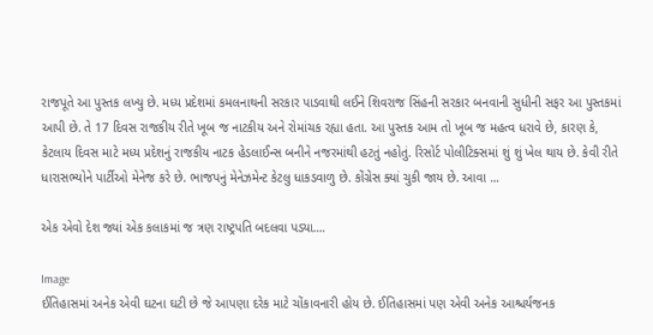રાજપૂતે આ પુસ્તક લખ્યુ છે. મધ્ય પ્રદેશમાં કમલનાથની સરકાર પાડવાથી લઈને શિવરાજ સિંહની સરકાર બનવાની સુધીની સફર આ પુસ્તકમાં આપી છે. તે 17 દિવસ રાજકીય રીતે ખૂબ જ નાટકીય અને રોમાંચક રહ્યા હતા. આ પુસ્તક આમ તો ખૂબ જ મહત્વ ધરાવે છે, કારણ કે, કેટલાય દિવસ માટે મધ્ય પ્રદેશનું રાજકીય નાટક હેડલાઈન્સ બનીને નજરમાંથી હટતું નહોતું. રિસોર્ટ પોલીટિક્સમાં શું શું ખેલ થાય છે. કેવી રીતે ધારાસભ્યોને પાર્ટીઓ મેનેજ કરે છે. ભાજપનું મેનેઝમેન્ટ કેટલુ ધાકડવાળુ છે. કોંગ્રેસ ક્યાં ચુકી જાય છે. આવા ...

એક એવો દેશ જ્યાં એક કલાકમાં જ ત્રણ રાષ્ટ્રપતિ બદલવા પડ્યા....

Image
ઈતિહાસમાં અનેક એવી ઘટના ઘટી છે જે આપણા દરેક માટે ચોંકાવનારી હોય છે. ઈતિહાસમાં પણ એવી અનેક આશ્ચર્યજનક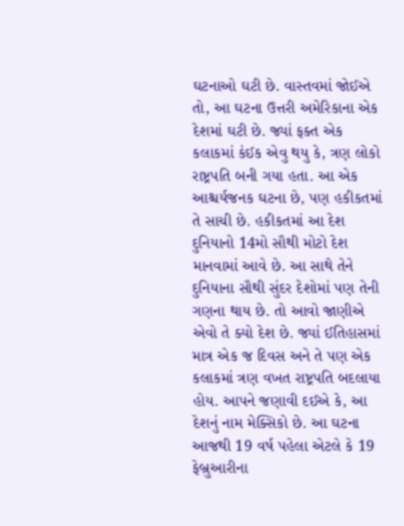ઘટનાઓ ઘટી છે. વાસ્તવમાં જોઈએ તો, આ ઘટના ઉત્તરી અમેરિકાના એક દેશમાં ઘટી છે. જ્યાં ફક્ત એક કલાકમાં કંઈક એવુ થયુ કે, ત્રણ લોકો રાષ્ટ્રપતિ બની ગયા હતા. આ એક આશ્ચર્યજનક ઘટના છે, પણ હકીકતમાં તે સાચી છે. હકીકતમાં આ દેશ દુનિયાનો 14મો સૌથી મોટો દેશ માનવામાં આવે છે. આ સાથે તેને દુનિયાના સૌથી સુંદર દેશોમાં પણ તેની ગણના થાય છે. તો આવો જાણીએ એવો તે ક્યો દેશ છે. જ્યાં ઈતિહાસમાં માત્ર એક જ દિવસ અને તે પણ એક કલાકમાં ત્રણ વખત રાષ્ટ્રપતિ બદલાયા હોય. આપને જણાવી દઈએ કે, આ દેશનું નામ મેક્સિકો છે. આ ઘટના આજથી 19 વર્ષ પહેલા એટલે કે 19 ફેબ્રુઆરીના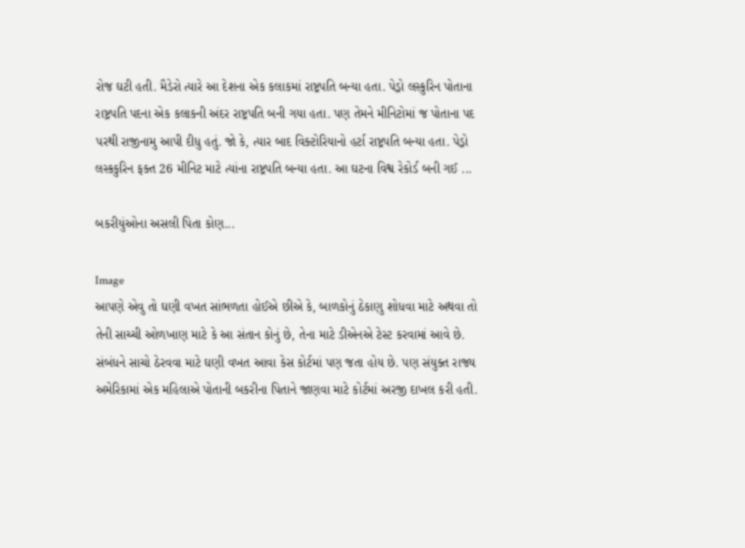રોજ ઘટી હતી. મૈડેરો ત્યારે આ દેશના એક કલાકમાં રાષ્ટ્રપતિ બન્યા હતા. પેડ્રો લસ્કુરિન પોતાના રાષ્ટ્રપતિ પદના એક કલાકની અંદર રાષ્ટ્રપતિ બની ગયા હતા. પણ તેમને મીનિટોમાં જ પોતાના પદ પરથી રાજીનામુ આપી દીધુ હતું. જો કે, ત્યાર બાદ વિક્ટોરિયાનો હર્ટા રાષ્ટ્રપતિ બન્યા હતા. પેડ્રો લસ્કકુરિન ફક્ત 26 મીનિટ માટે ત્યાંના રાષ્ટ્રપતિ બન્યા હતા. આ ઘટના વિશ્વ રેકોર્ડ બની ગઈ ...

બકરીયુંઓના અસલી પિતા કોણ...

Image
આપણે એવુ તો ઘણી વખત સાંભળતા હોઈએ છીએ કે, બાળકોનું ઠેકાણુ શોધવા માટે અથવા તો તેની સાચ્ચી ઓળખાણ માટે કે આ સંતાન કોનું છે, તેના માટે ડીએનએ ટેસ્ટ કરવામાં આવે છે. સંબંધને સાચો ઠેરવવા માટે ઘણી વખત આવા કેસ કોર્ટમાં પણ જતા હોય છે. પણ સંયુક્ત રાજ્ય અમેરિકામાં એક મહિલાએ પોતાની બકરીના પિતાને જાણવા માટે કોર્ટમાં અરજી દાખલ કરી હતી.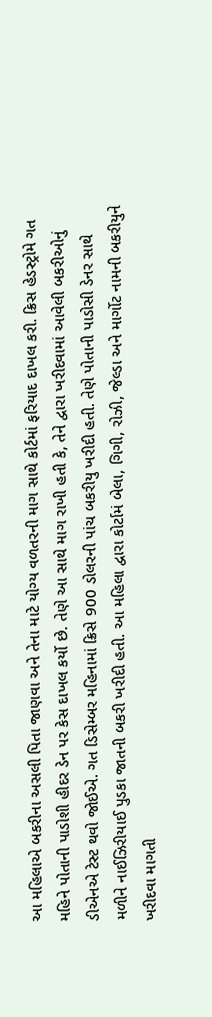આ મહિલાએ બકરીના અસલી પિતા જાણવા અને તેના માટે યોગ્ય વળતરની માગ સાથે કોર્ટમાં ફરિયાદ દાખલ કરી. ક્રિસ હેડસ્ટ્રોમે ગત મહિને પોતાની પાડોશી હીદર ડેન પર કેસ દાખલ કર્યો છે. તેણે આ સાથે માગ રાખી હતી કે, તેને દ્વારા ખરીદવામાં આવેલી બકરીઓનું ડીએનએ ટેસ્ટ થવો જોઈએ. ગત ડિસેમ્બર મહિનામાં ક્રિસે 900 ડોલરની પાંચ બકરીયુ ખરીદી હતી. તેણે પોતાની પાડોસી ડેનર સાથે મળીને નાઈઝિરીયાઈ પુડકા જાતની બકરી ખરીદી હતી. આ મહિલા દ્વારા કોર્ટામં બેલા, ગિગી, રોઝી, જેલ્ડા અને માર્ગોટ નામની બકરીયુને ખરીદવા માગતી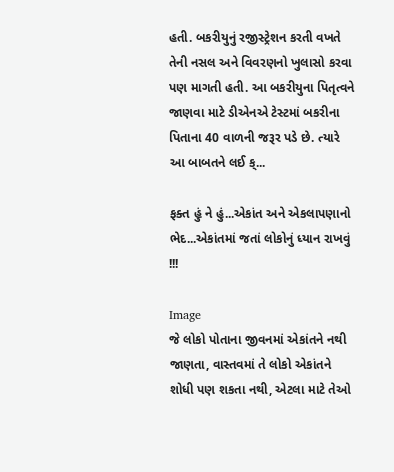હતી. બકરીયુનું રજીસ્ટ્રેશન કરતી વખતે તેની નસલ અને વિવરણનો ખુલાસો કરવા પણ માગતી હતી. આ બકરીયુના પિતૃત્વને જાણવા માટે ડીએનએ ટેસ્ટમાં બકરીના પિતાના 40 વાળની જરૂર પડે છે. ત્યારે આ બાબતને લઈ ક્...

ફક્ત હું ને હું...એકાંત અને એકલાપણાનો ભેદ...એકાંતમાં જતાં લોકોનું ધ્યાન રાખવું !!!

Image
જે લોકો પોતાના જીવનમાં એકાંતને નથી જાણતા, વાસ્તવમાં તે લોકો એકાંતને શોધી પણ શકતા નથી, એટલા માટે તેઓ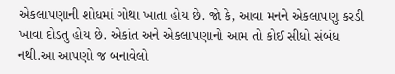એકલાપણાની શોધમાં ગોથા ખાતા હોય છે. જો કે, આવા મનને એકલાપણુ કરડી ખાવા દોડતુ હોય છે. એકાંત અને એકલાપણાનો આમ તો કોઈ સીધો સંબંધ નથી.આ આપણો જ બનાવેલો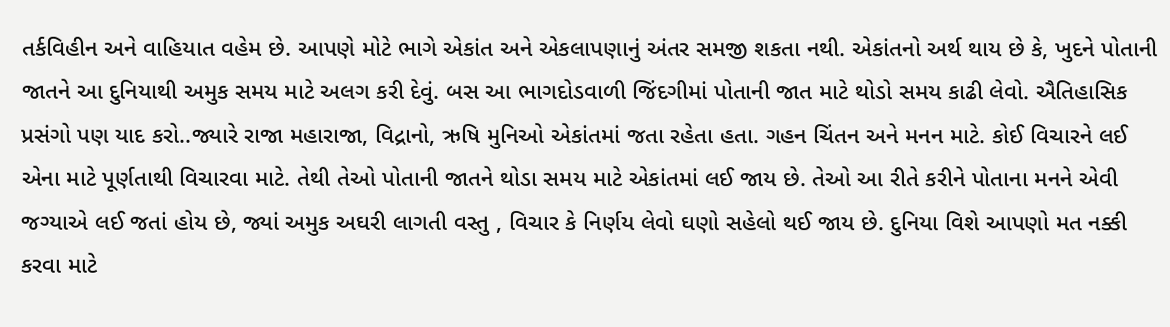તર્કવિહીન અને વાહિયાત વહેમ છે. આપણે મોટે ભાગે એકાંત અને એકલાપણાનું અંતર સમજી શકતા નથી. એકાંતનો અર્થ થાય છે કે, ખુદને પોતાની જાતને આ દુનિયાથી અમુક સમય માટે અલગ કરી દેવું. બસ આ ભાગદોડવાળી જિંદગીમાં પોતાની જાત માટે થોડો સમય કાઢી લેવો. ઐતિહાસિક પ્રસંગો પણ યાદ કરો..જ્યારે રાજા મહારાજા, વિદ્રાનો, ઋષિ મુનિઓ એકાંતમાં જતા રહેતા હતા. ગહન ચિંતન અને મનન માટે. કોઈ વિચારને લઈ એના માટે પૂર્ણતાથી વિચારવા માટે. તેથી તેઓ પોતાની જાતને થોડા સમય માટે એકાંતમાં લઈ જાય છે. તેઓ આ રીતે કરીને પોતાના મનને એવી જગ્યાએ લઈ જતાં હોય છે, જ્યાં અમુક અઘરી લાગતી વસ્તુ , વિચાર કે નિર્ણય લેવો ઘણો સહેલો થઈ જાય છે. દુનિયા વિશે આપણો મત નક્કી કરવા માટે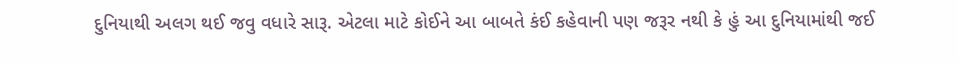દુનિયાથી અલગ થઈ જવુ વધારે સારૂ. એટલા માટે કોઈને આ બાબતે કંઈ કહેવાની પણ જરૂર નથી કે હું આ દુનિયામાંથી જઈ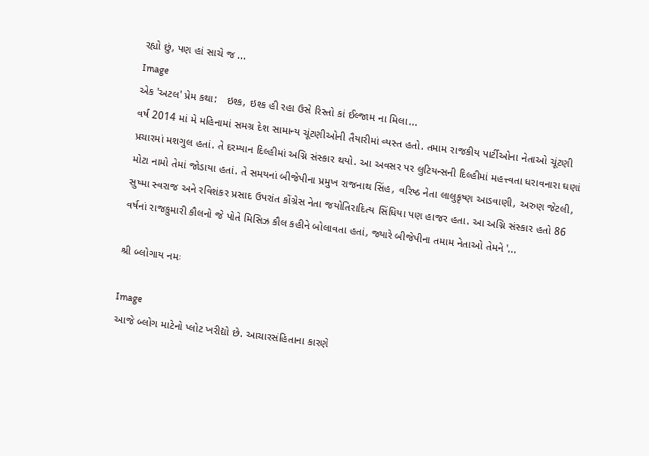રહ્યો છું, પણ હાં સાચે જ ...
Image
એક 'અટલ' પ્રેમ કથા:   ઇશ્ક, ઇશ્ક હી રહા ઉસે રિસ્તો કાં ઈલ્જામ ના મિલા...                                                                વર્ષ 2014 માં મે મહિનામાં સમગ્ર દેશ સામાન્ય ચૂંટણીઓની તૈયારીમાં વ્યસ્ત હતો. તમામ રાજકીય પાર્ટીઓના નેતાઓ ચૂંટણી પ્રચારમાં મશગુલ હતાં. તે દરમ્યાન દિલ્હીમાં અગ્નિ સંસ્કાર થયો. આ અવસર પર લુટિયન્સની દિલ્હીમાં મહત્ત્વતા ધરાવનારા ઘણાં મોટા નામો તેમાં જોડાયા હતાં. તે સમયનાં બીજેપીના પ્રમુખ રાજનાથ સિંહ, વરિષ્ઠ નેતા લાલુકૃષ્ણ આડવાણી, અરુણ જેટલી, સુષ્મા સ્વરાજ અને રવિશંકર પ્રસાદ ઉપરાંત કોંગ્રેસ નેતા જયોતિરાદિત્ય સિંધિયા પણ હાજર હતા. આ અગ્નિ સંસ્કાર હતો 86 વર્ષનાં રાજકુમારી કૌલનો જે પોતે મિસિઝ કૌલ કહીને બોલાવતા હતાં, જ્યારે બીજેપીના તમામ નેતાઓ તેમને '...

શ્રી બ્લોગાય નમઃ

Image
આજે બ્લોગ માટેનો પ્લોટ ખરીદ્યો છે. આચારસંહિતાના કારણે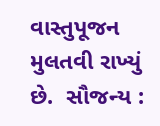વાસ્તુપૂજન મુલતવી રાખ્યું છે.  સૌજન્ય :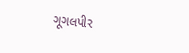ગૂગલપીર